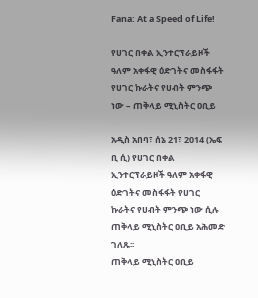Fana: At a Speed of Life!

የሀገር በቀል ኢንተርፕራይዞች ዓለም አቀፋዊ ዕድገትና መስፋፋት የሀገር ኩራትና የሀብት ምንጭ ነው – ጠቅላይ ሚኒስትር ዐቢይ

አዲስ አበባ፣ ሰኔ 21፣ 2014 (ኤፍ ቢ ሲ) የሀገር በቀል ኢንተርፕራይዞች ዓለም አቀፋዊ ዕድገትና መስፋፋት የሀገር ኩራትና የሀብት ምንጭ ነው ሲሉ ጠቅላይ ሚኒስትር ዐቢይ አሕመድ ገለጹ፡፡
ጠቅላይ ሚኒስትር ዐቢይ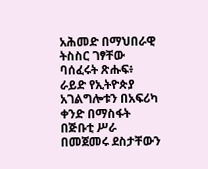አሕመድ በማህበራዊ ትስስር ገፃቸው ባሰፈሩት ጽሑፍ፥ ራይድ የኢትዮጵያ አገልግሎቱን በአፍሪካ ቀንድ በማስፋት በጅቡቲ ሥራ በመጀመሩ ደስታቸውን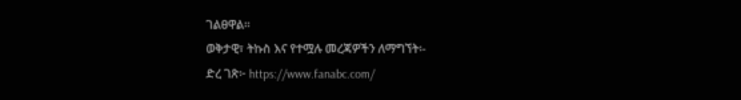ገልፀዋል።
ወቅታዊ፣ ትኩስ እና የተሟሉ መረጃዎችን ለማግኘት፡-
ድረ ገጽ፦ https://www.fanabc.com/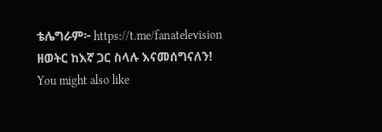ቴሌግራም፦ https://t.me/fanatelevision
ዘወትር ከእኛ ጋር ስላሉ እናመሰግናለን!
You might also like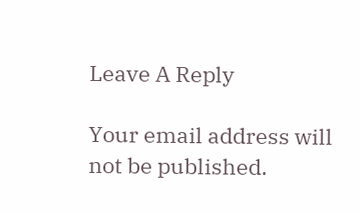Leave A Reply

Your email address will not be published.